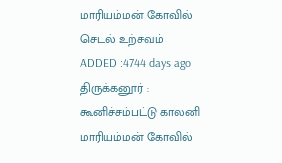மாரியம்மன் கோவில் செடல் உற்சவம்
ADDED :4744 days ago
திருக்கனூர் : கூனிச்சம்பட்டு காலனி மாரியம்மன் கோவில்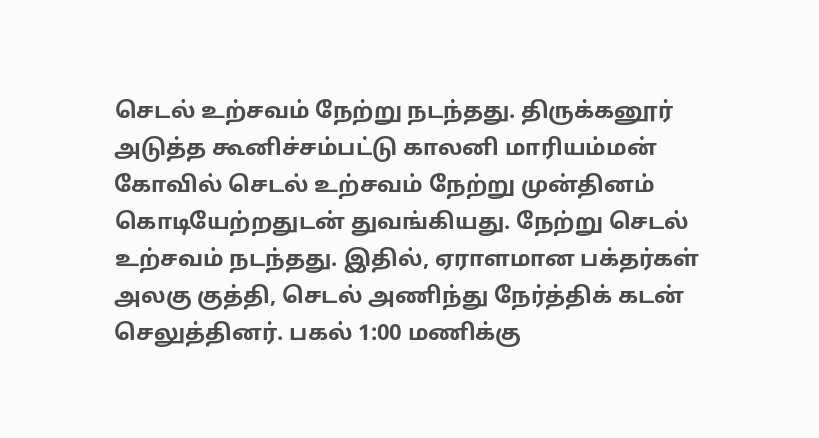செடல் உற்சவம் நேற்று நடந்தது. திருக்கனூர் அடுத்த கூனிச்சம்பட்டு காலனி மாரியம்மன் கோவில் செடல் உற்சவம் நேற்று முன்தினம் கொடியேற்றதுடன் துவங்கியது. நேற்று செடல் உற்சவம் நடந்தது. இதில், ஏராளமான பக்தர்கள் அலகு குத்தி, செடல் அணிந்து நேர்த்திக் கடன் செலுத்தினர். பகல் 1:00 மணிக்கு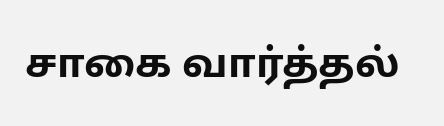சாகை வார்த்தல்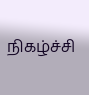நிகழ்ச்சி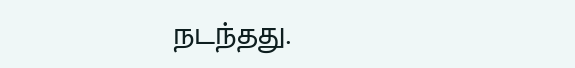நடந்தது.